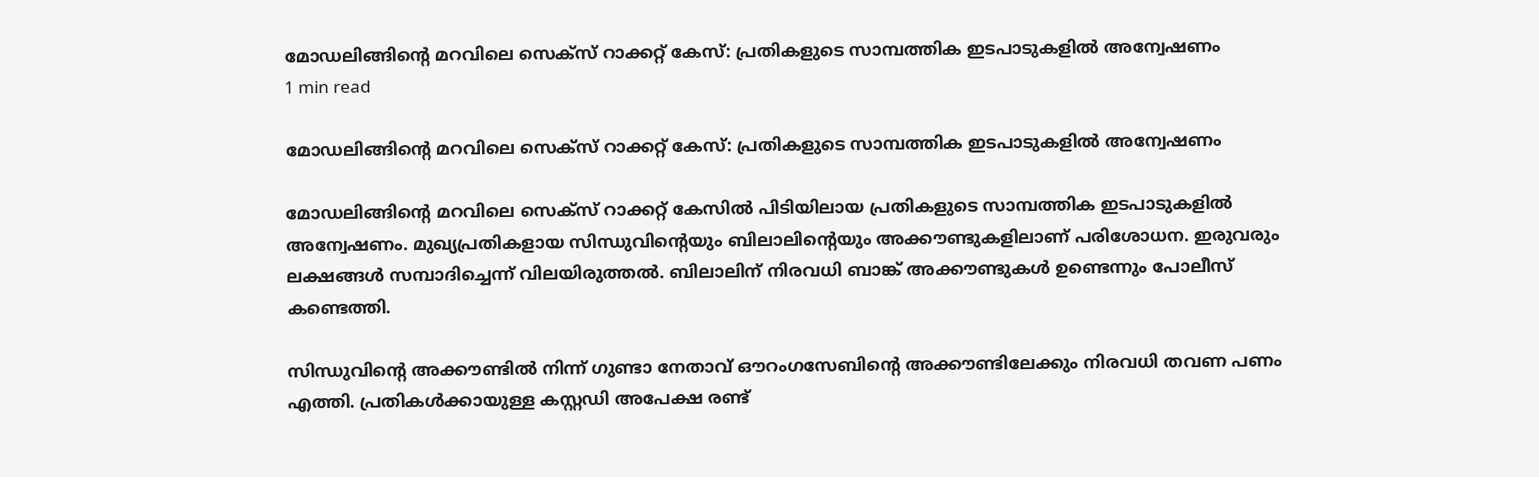മോഡലിങ്ങിന്റെ മറവിലെ സെക്സ് റാക്കറ്റ് കേസ്: പ്രതികളുടെ സാമ്പത്തിക ഇടപാടുകളിൽ അന്വേഷണം
1 min read

മോഡലിങ്ങിന്റെ മറവിലെ സെക്സ് റാക്കറ്റ് കേസ്: പ്രതികളുടെ സാമ്പത്തിക ഇടപാടുകളിൽ അന്വേഷണം

മോഡലിങ്ങിന്റെ മറവിലെ സെക്സ് റാക്കറ്റ് കേസിൽ പിടിയിലായ പ്രതികളുടെ സാമ്പത്തിക ഇടപാടുകളിൽ അന്വേഷണം. മുഖ്യപ്രതികളായ സിന്ധുവിന്റെയും ബിലാലിന്റെയും അക്കൗണ്ടുകളിലാണ് പരിശോധന. ഇരുവരും ലക്ഷങ്ങൾ സമ്പാദിച്ചെന്ന് വിലയിരുത്തൽ. ബിലാലിന് നിരവധി ബാങ്ക് അക്കൗണ്ടുകൾ ഉണ്ടെന്നും പോലീസ് കണ്ടെത്തി.

സിന്ധുവിന്റെ അക്കൗണ്ടിൽ നിന്ന് ഗുണ്ടാ നേതാവ് ഔറംഗസേബിന്റെ അക്കൗണ്ടിലേക്കും നിരവധി തവണ പണം എത്തി. പ്രതികൾക്കായുള്ള കസ്റ്റഡി അപേക്ഷ രണ്ട്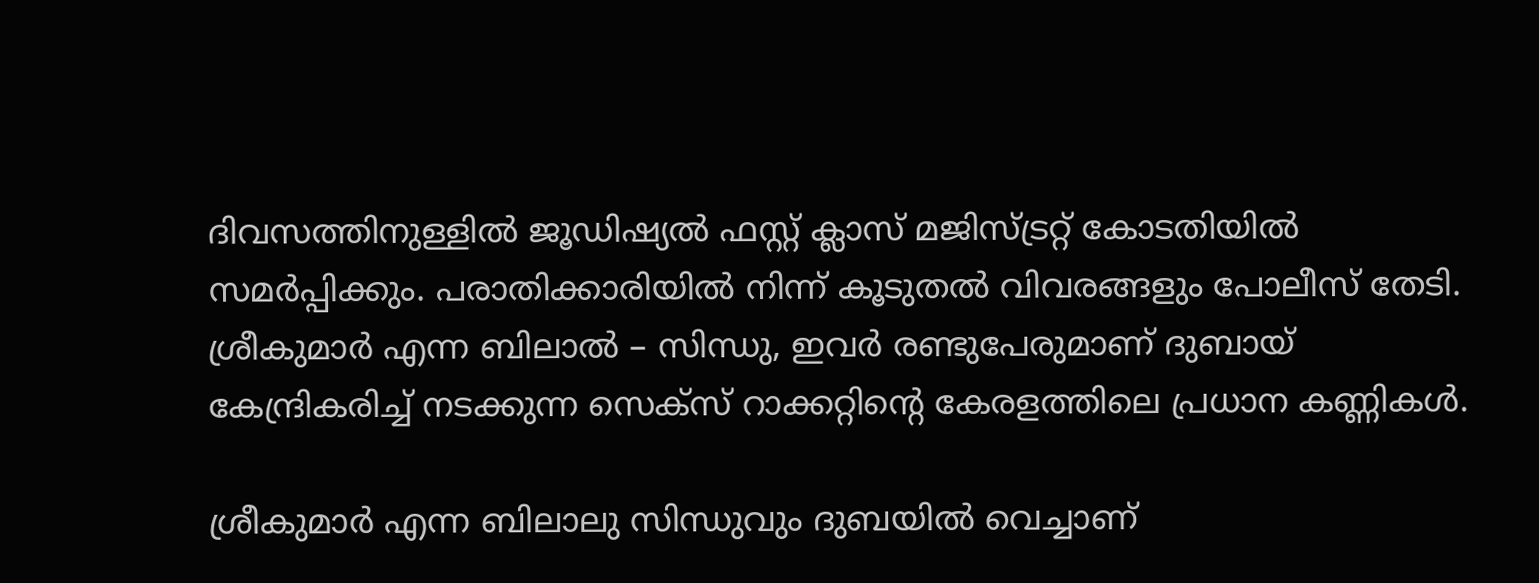ദിവസത്തിനുള്ളിൽ ജൂഡിഷ്യൽ ഫസ്റ്റ് ക്ലാസ് മജിസ്ട്രറ്റ് കോടതിയിൽ സമർപ്പിക്കും. പരാതിക്കാരിയിൽ നിന്ന് കൂടുതൽ വിവരങ്ങളും പോലീസ് തേടി. ശ്രീകുമാർ എന്ന ബിലാൽ – സിന്ധു, ഇവർ രണ്ടുപേരുമാണ് ദുബായ് കേന്ദ്രികരിച്ച് നടക്കുന്ന സെക്സ് റാക്കറ്റിന്റെ കേരളത്തിലെ പ്രധാന കണ്ണികൾ.

ശ്രീകുമാർ എന്ന ബിലാലു സിന്ധുവും ദുബയിൽ വെച്ചാണ്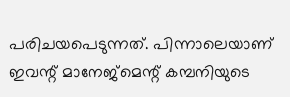പരിചയപെടുന്നത്. പിന്നാലെയാണ് ഇവന്റ് മാനേജ്മെന്റ് കമ്പനിയുടെ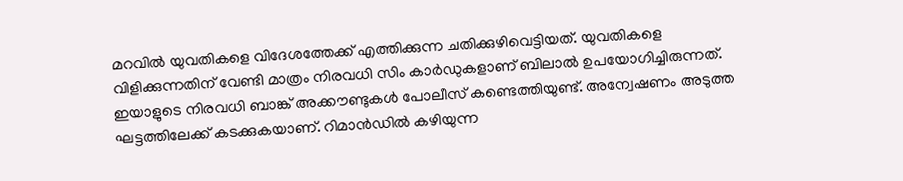മറവിൽ യുവതികളെ വിദേശത്തേക്ക് എത്തിക്കുന്ന ചതിക്കുഴിവെട്ടിയത്. യുവതികളെ വിളിക്കുന്നതിന്‌ വേണ്ടി മാത്രം നിരവധി സിം കാർഡുകളാണ് ബിലാൽ ഉപയോഗിച്ചിരുന്നത്. ഇയാളുടെ നിരവധി ബാങ്ക് അക്കൗണ്ടുകൾ പോലീസ് കണ്ടെത്തിയുണ്ട്. അന്വേഷണം അടുത്ത ഘട്ടത്തിലേക്ക് കടക്കുകയാണ്. റിമാൻഡിൽ കഴിയുന്ന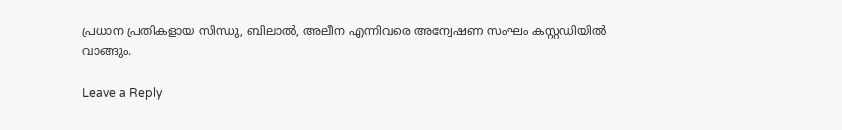പ്രധാന പ്രതികളായ സിന്ധു, ബിലാൽ, അലീന എന്നിവരെ അന്വേഷണ സംഘം കസ്റ്റഡിയിൽ വാങ്ങും.

Leave a Reply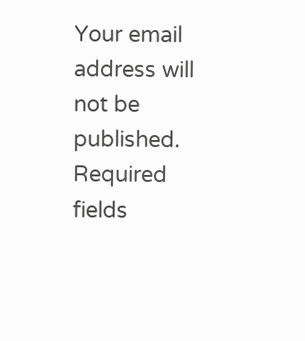Your email address will not be published. Required fields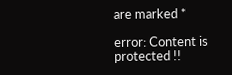are marked *

error: Content is protected !!